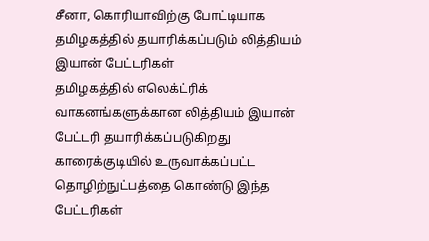சீனா, கொரியாவிற்கு போட்டியாக தமிழகத்தில் தயாரிக்கப்படும் லித்தியம் இயான் பேட்டரிகள்
தமிழகத்தில் எலெக்ட்ரிக் வாகனங்களுக்கான லித்தியம் இயான் பேட்டரி தயாரிக்கப்படுகிறது காரைக்குடியில் உருவாக்கப்பட்ட தொழிற்நுட்பத்தை கொண்டு இந்த பேட்டரிகள்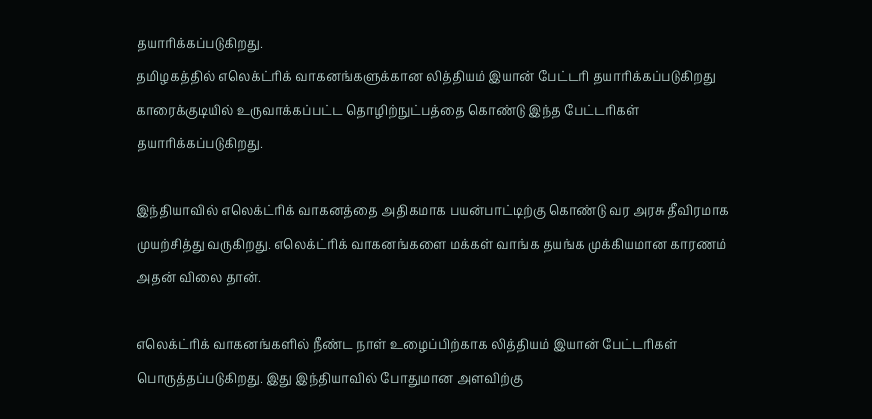தயாரிக்கப்படுகிறது.
தமிழகத்தில் எலெக்ட்ரிக் வாகனங்களுக்கான லித்தியம் இயான் பேட்டரி தயாரிக்கப்படுகிறது காரைக்குடியில் உருவாக்கப்பட்ட தொழிற்நுட்பத்தை கொண்டு இந்த பேட்டரிகள் தயாரிக்கப்படுகிறது.

இந்தியாவில் எலெக்ட்ரிக் வாகனத்தை அதிகமாக பயன்பாட்டிற்கு கொண்டு வர அரசு தீவிரமாக முயற்சித்து வருகிறது. எலெக்ட்ரிக் வாகனங்களை மக்கள் வாங்க தயங்க முக்கியமான காரணம் அதன் விலை தான்.

எலெக்ட்ரிக் வாகனங்களில் நீண்ட நாள் உழைப்பிற்காக லித்தியம் இயான் பேட்டரிகள் பொருத்தப்படுகிறது. இது இந்தியாவில் போதுமான அளவிற்கு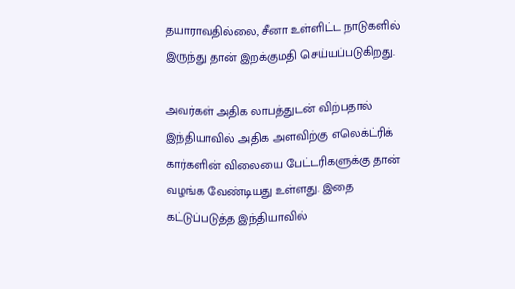தயாராவதில்லை, சீனா உள்ளிட்ட நாடுகளில் இருந்து தான் இறக்குமதி செய்யப்படுகிறது.

அவர்கள் அதிக லாபத்துடன் விற்பதால் இந்தியாவில் அதிக அளவிற்கு எலெக்ட்ரிக் கார்களின் விலையை பேட்டரிகளுக்கு தான் வழங்க வேண்டியது உள்ளது. இதை கட்டுப்படுத்த இந்தியாவில்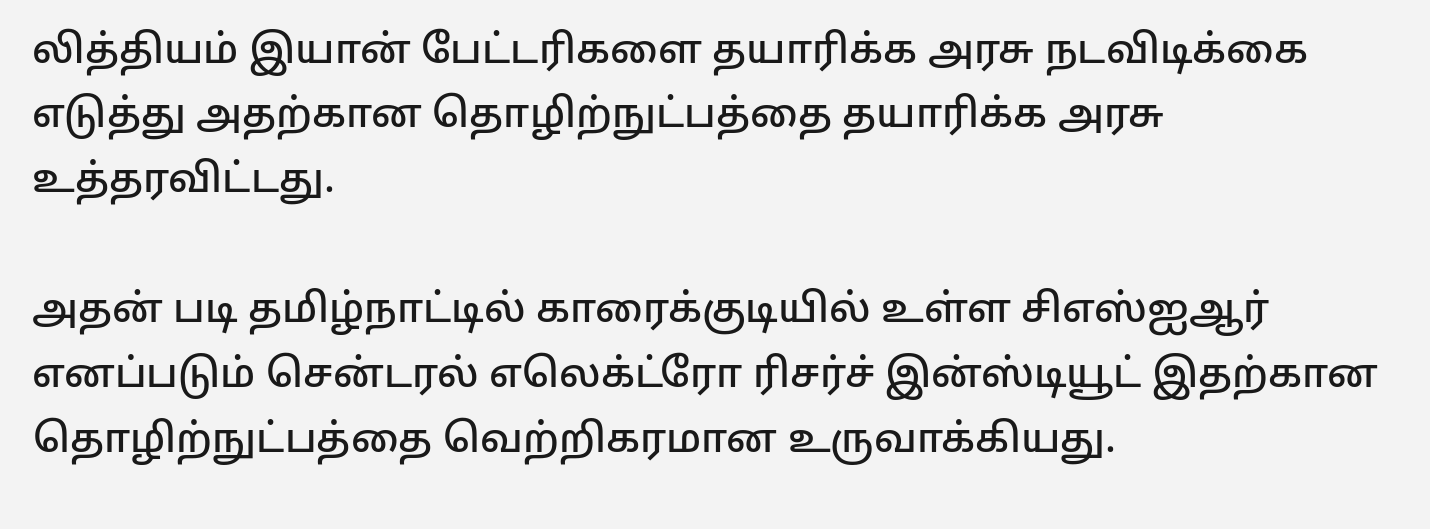லித்தியம் இயான் பேட்டரிகளை தயாரிக்க அரசு நடவிடிக்கை எடுத்து அதற்கான தொழிற்நுட்பத்தை தயாரிக்க அரசு உத்தரவிட்டது.

அதன் படி தமிழ்நாட்டில் காரைக்குடியில் உள்ள சிஎஸ்ஐஆர் எனப்படும் சென்டரல் எலெக்ட்ரோ ரிசர்ச் இன்ஸ்டியூட் இதற்கான தொழிற்நுட்பத்தை வெற்றிகரமான உருவாக்கியது.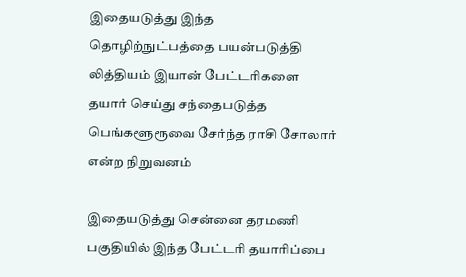இதையடுத்து இந்த தொழிற்நுட்பத்தை பயன்படுத்தி லித்தியம் இயான் பேட்டரிகளை தயார் செய்து சந்தைபடுத்த பெங்களூரூவை சேர்ந்த ராசி சோலார் என்ற நிறுவனம்

இதையடுத்து சென்னை தரமணி பகுதியில் இந்த பேட்டரி தயாரிப்பை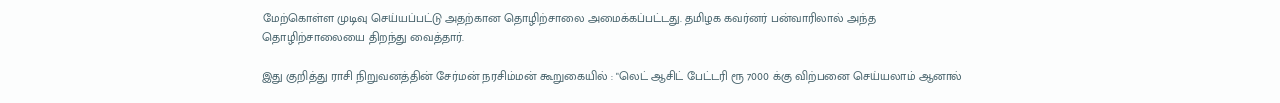மேற்கொள்ள முடிவு செய்யப்பட்டு அதற்கான தொழிற்சாலை அமைக்கப்பட்டது. தமிழக கவர்னர் பன்வாரிலால் அந்த தொழிற்சாலையை திறந்து வைத்தார்.

இது குறித்து ராசி நிறுவனத்தின் சேர்மன் நரசிம்மன் கூறுகையில் : "லெட் ஆசிட் பேட்டரி ரூ 7000 க்கு விற்பனை செய்யலாம் ஆனால்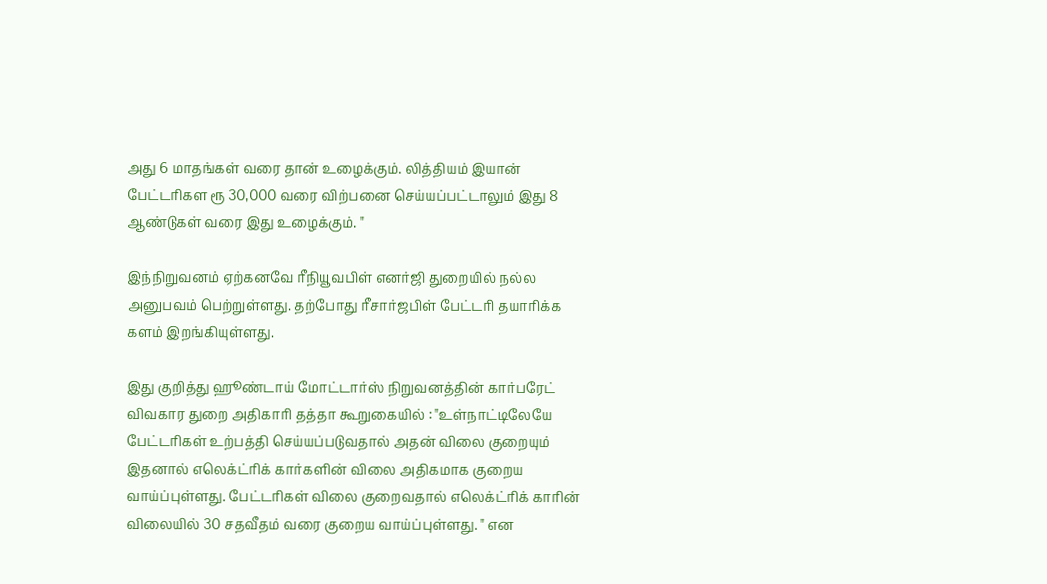அது 6 மாதங்கள் வரை தான் உழைக்கும். லித்தியம் இயான் பேட்டரிகள ரூ 30,000 வரை விற்பனை செய்யப்பட்டாலும் இது 8 ஆண்டுகள் வரை இது உழைக்கும். "

இந்நிறுவனம் ஏற்கனவே ரீநியூவபிள் எனர்ஜி துறையில் நல்ல அனுபவம் பெற்றுள்ளது. தற்போது ரீசார்ஜபிள் பேட்டரி தயாரிக்க களம் இறங்கியுள்ளது.

இது குறித்து ஹூண்டாய் மோட்டார்ஸ் நிறுவனத்தின் கார்பரேட் விவகார துறை அதிகாரி தத்தா கூறுகையில் : "உள்நாட்டிலேயே பேட்டரிகள் உற்பத்தி செய்யப்படுவதால் அதன் விலை குறையும் இதனால் எலெக்ட்ரிக் கார்களின் விலை அதிகமாக குறைய வாய்ப்புள்ளது. பேட்டரிகள் விலை குறைவதால் எலெக்ட்ரிக் காரின் விலையில் 30 சதவீதம் வரை குறைய வாய்ப்புள்ளது. " என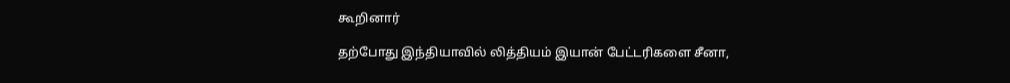கூறினார்

தற்போது இந்தியாவில் லித்தியம் இயான் பேட்டரிகளை சீனா,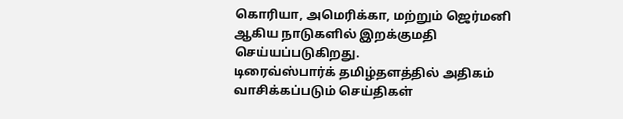கொரியா, அமெரிக்கா, மற்றும் ஜெர்மனி ஆகிய நாடுகளில் இறக்குமதி செய்யப்படுகிறது.
டிரைவ்ஸ்பார்க் தமிழ்தளத்தில் அதிகம் வாசிக்கப்படும் செய்திகள்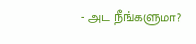- அட நீங்களுமா?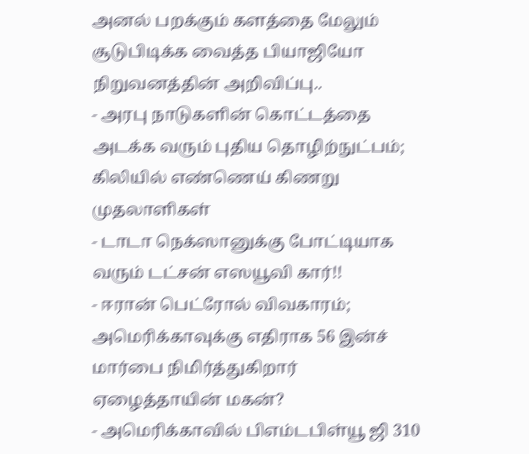அனல் பறக்கும் களத்தை மேலும் சூடுபிடிக்க வைத்த பியாஜியோ நிறுவனத்தின் அறிவிப்பு..
- அரபு நாடுகளின் கொட்டத்தை அடக்க வரும் புதிய தொழிற்நுட்பம்; கிலியில் எண்ணெய் கிணறு முதலாளிகள்
- டாடா நெக்ஸானுக்கு போட்டியாக வரும் டட்சன் எஸயூவி கார்!!
- ஈரான் பெட்ரோல் விவகாரம்; அமெரிக்காவுக்கு எதிராக 56 இன்ச் மார்பை நிமிர்த்துகிறார் ஏழைத்தாயின் மகன்?
- அமெரிக்காவில் பிஎம்டபிள்யூ ஜி 310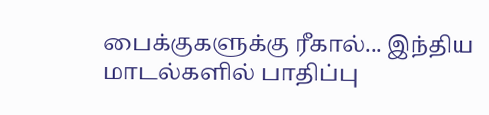பைக்குகளுக்கு ரீகால்... இந்திய மாடல்களில் பாதிப்பு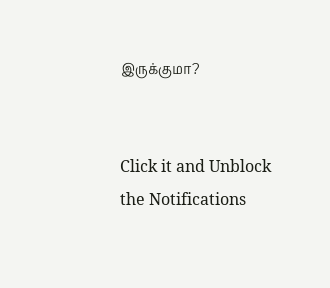இருக்குமா?


Click it and Unblock the Notifications